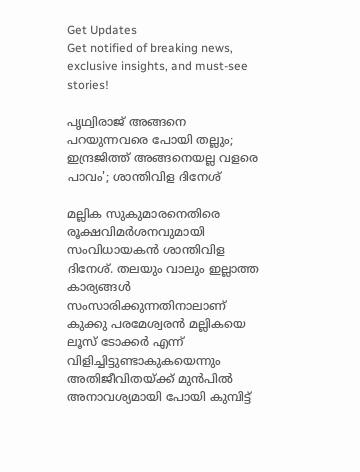Get Updates
Get notified of breaking news, exclusive insights, and must-see stories!

പൃഥ്വിരാജ് അങ്ങനെ പറയുന്നവരെ പോയി തല്ലും; ഇന്ദ്രജിത്ത് അങ്ങനെയല്ല വളരെ പാവം'; ശാന്തിവിള ദിനേശ്

മല്ലിക സുകുമാരനെതിരെ രൂക്ഷവിമർശനവുമായി സംവിധായകൻ ശാന്തിവിള ദിനേശ്. തലയും വാലും ഇല്ലാത്ത കാര്യങ്ങൾ സംസാരിക്കുന്നതിനാലാണ് കുക്കു പരമേശ്വരൻ മല്ലികയെ ലൂസ് ടോക്കർ എന്ന് വിളിച്ചിട്ടുണ്ടാകുകയെന്നും അതിജീവിതയ്ക്ക് മുൻപിൽ അനാവശ്യമായി പോയി കുമ്പിട്ട്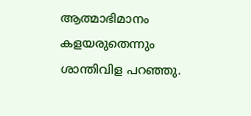ആത്മാഭിമാനം കളയരുതെന്നും ശാന്തിവിള പറഞ്ഞു.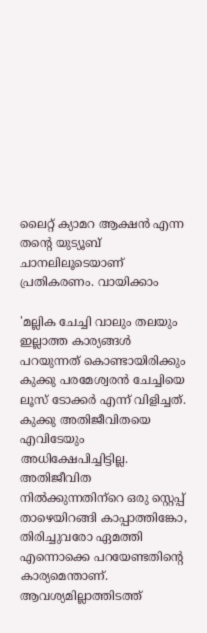ലൈറ്റ് ക്യാമറ ആക്ഷൻ എന്ന തന്റെ യുട്യൂബ് ചാനലിലൂടെയാണ് പ്രതികരണം. വായിക്കാം

'മല്ലിക ചേച്ചി വാലും തലയും ഇല്ലാത്ത കാര്യങ്ങൾ പറയുന്നത് കൊണ്ടായിരിക്കും കുക്കു പരമേശ്വരൻ ചേച്ചിയെ ലൂസ് ടോക്കർ എന്ന് വിളിച്ചത്. കുക്കു അതിജീവിതയെ എവിടേയും അധിക്ഷേപിച്ചിട്ടില്ല. അതിജീവിത നിൽക്കുന്നതിന്‌റെ ഒരു സ്റ്റെപ്പ് താഴെയിറങ്ങി കാപ്പാത്തിങ്കോ, തിരിച്ചുവരോ ഏമത്തി എന്നൊക്കെ പറയേണ്ടതിന്റെ കാര്യമെന്താണ്. ആവശ്യമില്ലാത്തിടത്ത്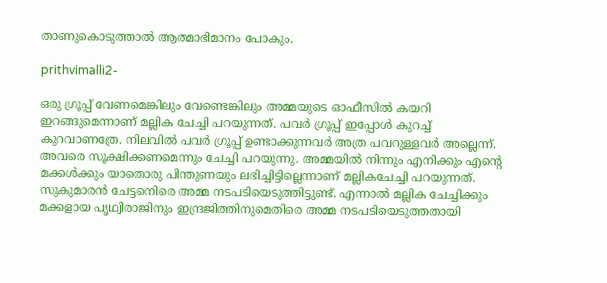താണുകൊടുത്താൽ ആത്മാഭിമാനം പോകും.

prithvimalli2-

ഒരു ഗ്രൂപ്പ് വേണമെങ്കിലും വേണ്ടെങ്കിലും അമ്മയുടെ ഓഫീസിൽ കയറി ഇറങ്ങുമെന്നാണ് മല്ലിക ചേച്ചി പറയുന്നത്. പവർ ഗ്രൂപ്പ് ഇപ്പോൾ കുറച്ച് കുറവാണത്രേ. നിലവിൽ പവർ ഗ്രൂപ്പ് ഉണ്ടാക്കുന്നവർ അത്ര പവറുള്ളവർ അല്ലെന്ന്. അവരെ സൂക്ഷിക്കണമെന്നും ചേച്ചി പറയുന്നു. അമ്മയിൽ നിന്നും എനിക്കും എന്റെ മക്കൾക്കും യാതൊരു പിന്തുണയും ലഭിച്ചിട്ടില്ലെന്നാണ് മല്ലികചേച്ചി പറയുന്നത്. സുകുമാരൻ ചേട്ടനെിരെ അമ്മ നടപടിയെടുത്തിട്ടുണ്ട്. എന്നാൽ മല്ലിക ചേച്ചിക്കും മക്കളായ പൃഥ്വിരാജിനും ഇന്ദ്രജിത്തിനുമെതിരെ അമ്മ നടപടിയെടുത്തതായി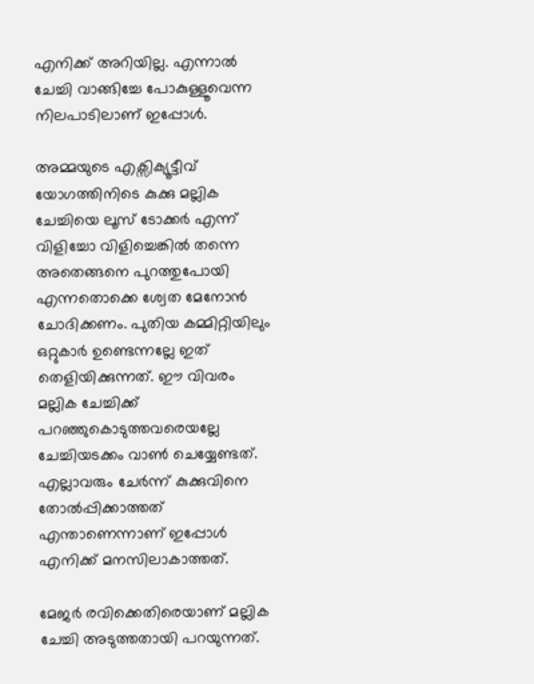എനിക്ക് അറിയില്ല. എന്നാൽ ചേച്ചി വാങ്ങിച്ചേ പോകുള്ളൂവെന്ന നിലപാടിലാണ് ഇപ്പോൾ.

അമ്മയുടെ എക്സിക്യൂട്ടീവ് യോഗത്തിനിടെ കുക്കു മല്ലിക ചേച്ചിയെ ലൂസ് ടോക്കർ എന്ന് വിളിച്ചോ വിളിച്ചെങ്കിൽ തന്നെ അതെങ്ങനെ പുറത്തുപോയി എന്നതൊക്കെ ശ്വേത മേനോൻ ചോദിക്കണം. പുതിയ കമ്മിറ്റിയിലും ഒറ്റുകാർ ഉണ്ടെന്നല്ലേ ഇത് തെളിയിക്കുന്നത്. ഈ വിവരം മല്ലിക ചേച്ചിക്ക് പറഞ്ഞുകൊടുത്തവരെയല്ലേ ചേച്ചിയടക്കം വാൺ ചെയ്യേണ്ടത്. എല്ലാവരും ചേർന്ന് കുക്കുവിനെ തോൽപ്പിക്കാത്തത് എന്താണെന്നാണ് ഇപ്പോൾ എനിക്ക് മനസിലാകാത്തത്.

മേജർ രവിക്കെതിരെയാണ് മല്ലിക ചേച്ചി അടുത്തതായി പറയുന്നത്.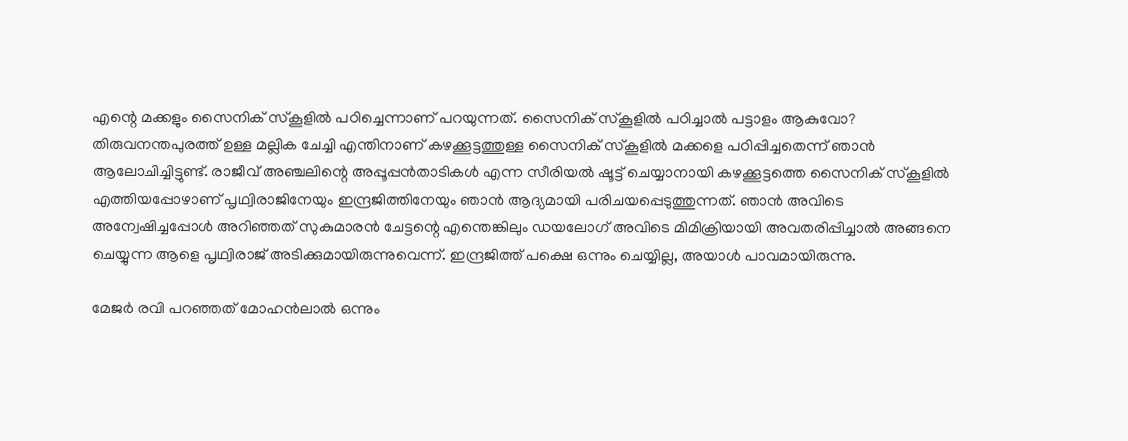എന്റെ മക്കളും സൈനിക് സ്കൂളിൽ പഠിച്ചെന്നാണ് പറയുന്നത്. സൈനിക് സ്കൂളിൽ പഠിച്ചാൽ പട്ടാളം ആകുവോ? തിരുവനന്തപുരത്ത് ഉള്ള മല്ലിക ചേച്ചി എന്തിനാണ് കഴക്കൂട്ടത്തുള്ള സൈനിക് സ്കൂളിൽ മക്കളെ പഠിപ്പിച്ചതെന്ന് ഞാൻ ആലോചിച്ചിട്ടുണ്ട്. രാജീവ് അഞ്ചലിന്റെ അപ്പൂപ്പൻതാടികൾ എന്ന സീരിയൽ ഷൂട്ട് ചെയ്യാനായി കഴക്കൂട്ടത്തെ സൈനിക് സ്കൂളിൽ എത്തിയപ്പോഴാണ് പൃഥ്വിരാജിനേയും ഇന്ദ്രജിത്തിനേയും ഞാൻ ആദ്യമായി പരിചയപ്പെടുത്തുന്നത്. ഞാൻ അവിടെ അന്വേഷിച്ചപ്പോൾ അറിഞ്ഞത് സുകുമാരൻ ചേട്ടന്റെ എന്തെങ്കിലും ഡയലോഗ് അവിടെ മിമിക്രിയായി അവതരിപ്പിച്ചാൽ അങ്ങനെ ചെയ്യുന്ന ആളെ പൃഥ്വിരാജ് അടിക്കുമായിരുന്നുവെന്ന്. ഇന്ദ്രജിത്ത് പക്ഷെ ഒന്നും ചെയ്യില്ല, അയാൾ പാവമായിരുന്നു.

മേജർ രവി പറഞ്ഞത് മോഹൻലാൽ ഒന്നും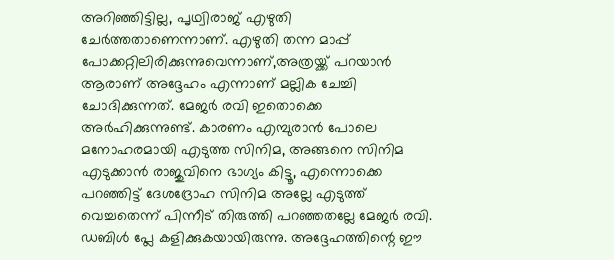അറിഞ്ഞിട്ടില്ല, പൃഥ്വിരാജ് എഴുതി ചേർത്തതാണെന്നാണ്. എഴുതി തന്ന മാപ്പ് പോക്കറ്റിലിരിക്കുന്നുവെന്നാണ്,അത്രയ്ക്ക് പറയാൻ ആരാണ് അദ്ദേഹം എന്നാണ് മല്ലിക ചേച്ചി ചോദിക്കുന്നത്. മേജർ രവി ഇതൊക്കെ അർഹിക്കുന്നുണ്ട്. കാരണം എമ്പുരാൻ പോലെ മനോഹരമായി എടുത്ത സിനിമ, അങ്ങനെ സിനിമ എടുക്കാൻ രാജുവിനെ ഭാഗ്യം കിട്ടൂ, എന്നൊക്കെ പറഞ്ഞിട്ട് ദേശദ്രോഹ സിനിമ അല്ലേ എടുത്ത് വെച്ചതെന്ന് പിന്നീട് തിരുത്തി പറഞ്ഞതല്ലേ മേജർ രവി. ഡബിൾ പ്ലേ കളിക്കുകയായിരുന്നു. അദ്ദേഹത്തിന്റെ ഈ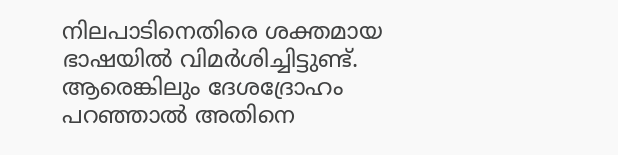നിലപാടിനെതിരെ ശക്തമായ ഭാഷയിൽ വിമർശിച്ചിട്ടുണ്ട്. ആരെങ്കിലും ദേശദ്രോഹം പറഞ്ഞാൽ അതിനെ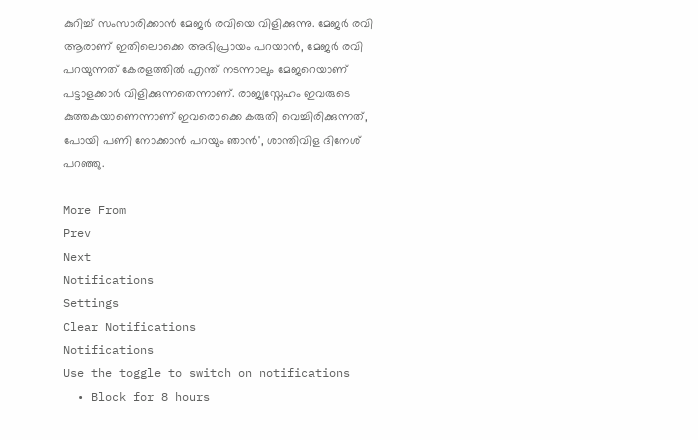കുറിച്ച് സംസാരിക്കാൻ മേജർ രവിയെ വിളിക്കുന്നു. മേജർ രവി ആരാണ് ഇതിലൊക്കെ അഭിപ്രായം പറയാൻ, മേജർ രവി പറയുന്നത് കേരളത്തിൽ എന്ത് നടന്നാലും മേജറെയാണ് പട്ടാളക്കാർ വിളിക്കുന്നതെന്നാണ്. രാജ്യസ്നേഹം ഇവരുടെ കുത്തകയാണെന്നാണ് ഇവരൊക്കെ കരുതി വെച്ചിരിക്കുന്നത്, പോയി പണി നോക്കാൻ പറയും ഞാൻ', ശാന്തിവിള ദിനേശ് പറഞ്ഞു.

More From
Prev
Next
Notifications
Settings
Clear Notifications
Notifications
Use the toggle to switch on notifications
  • Block for 8 hours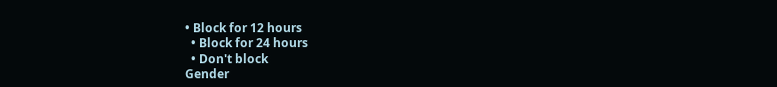• Block for 12 hours
  • Block for 24 hours
  • Don't block
Gender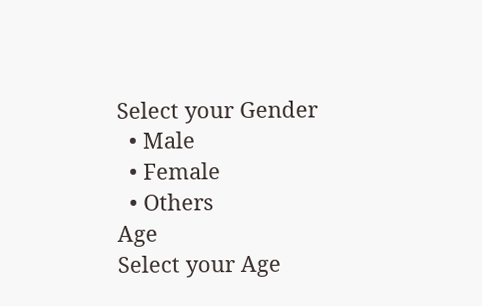Select your Gender
  • Male
  • Female
  • Others
Age
Select your Age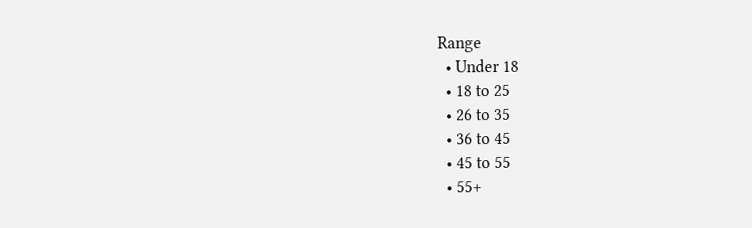Range
  • Under 18
  • 18 to 25
  • 26 to 35
  • 36 to 45
  • 45 to 55
  • 55+